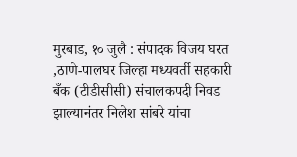मुरबाड, १० जुलै : संपादक विजय घरत ,ठाणे-पालघर जिल्हा मध्यवर्ती सहकारी बँक (टीडीसीसी) संचालकपदी निवड झाल्यानंतर निलेश सांबरे यांचा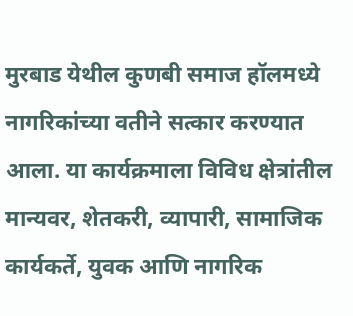मुरबाड येथील कुणबी समाज हॉलमध्ये नागरिकांच्या वतीने सत्कार करण्यात आला. या कार्यक्रमाला विविध क्षेत्रांतील मान्यवर, शेतकरी, व्यापारी, सामाजिक कार्यकर्ते, युवक आणि नागरिक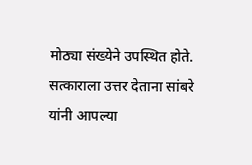मोठ्या संख्येने उपस्थित होते.
सत्काराला उत्तर देताना सांबरे यांनी आपल्या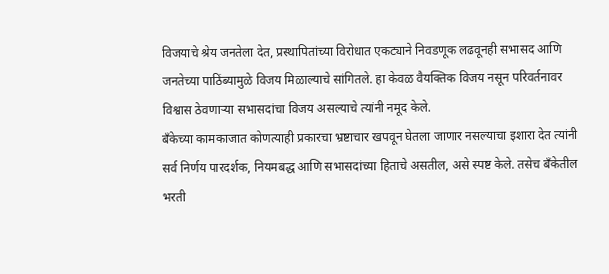विजयाचे श्रेय जनतेला देत, प्रस्थापितांच्या विरोधात एकट्याने निवडणूक लढवूनही सभासद आणि जनतेच्या पाठिंब्यामुळे विजय मिळाल्याचे सांगितले. हा केवळ वैयक्तिक विजय नसून परिवर्तनावर विश्वास ठेवणाऱ्या सभासदांचा विजय असल्याचे त्यांनी नमूद केले.
बँकेच्या कामकाजात कोणत्याही प्रकारचा भ्रष्टाचार खपवून घेतला जाणार नसल्याचा इशारा देत त्यांनी सर्व निर्णय पारदर्शक, नियमबद्ध आणि सभासदांच्या हिताचे असतील, असे स्पष्ट केले. तसेच बँकेतील भरती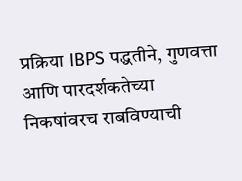प्रक्रिया IBPS पद्धतीने, गुणवत्ता आणि पारदर्शकतेच्या निकषांवरच राबविण्याची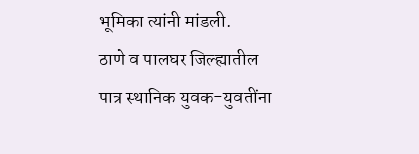भूमिका त्यांनी मांडली.
ठाणे व पालघर जिल्ह्यातील पात्र स्थानिक युवक-युवतींना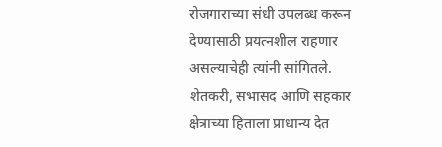रोजगाराच्या संधी उपलब्ध करून देण्यासाठी प्रयत्नशील राहणार असल्याचेही त्यांनी सांगितले. शेतकरी, सभासद आणि सहकार क्षेत्राच्या हिताला प्राधान्य देत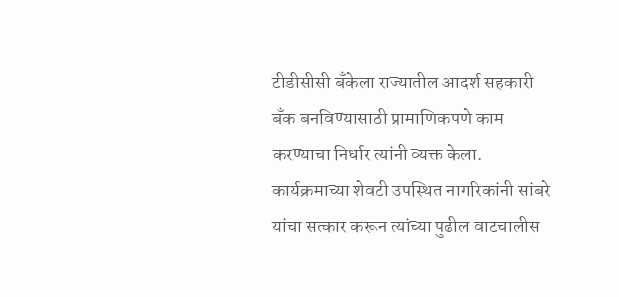टीडीसीसी बँकेला राज्यातील आदर्श सहकारी बँक बनविण्यासाठी प्रामाणिकपणे काम करण्याचा निर्धार त्यांनी व्यक्त केला.
कार्यक्रमाच्या शेवटी उपस्थित नागरिकांनी सांबरे यांचा सत्कार करून त्यांच्या पुढील वाटचालीस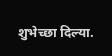शुभेच्छा दिल्या.